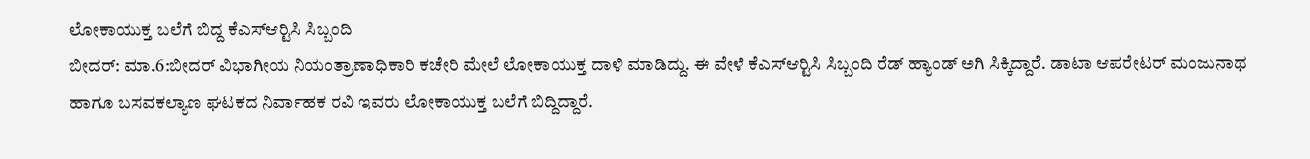ಲೋಕಾಯುಕ್ತ ಬಲೆಗೆ ಬಿದ್ದ ಕೆಎಸ್‍ಆರ್‍ಟಿಸಿ ಸಿಬ್ಬಂದಿ
ಬೀದರ್: ಮಾ.6:ಬೀದರ್ ವಿಭಾಗೀಯ ನಿಯಂತ್ರಾಣಾಧಿಕಾರಿ ಕಚೇರಿ ಮೇಲೆ ಲೋಕಾಯುಕ್ತ ದಾಳಿ ಮಾಡಿದ್ದು. ಈ ವೇಳೆ ಕೆಎಸ್‍ಆರ್‍ಟಿಸಿ ಸಿಬ್ಬಂದಿ ರೆಡ್ ಹ್ಯಾಂಡ್ ಅಗಿ ಸಿಕ್ಕಿದ್ದಾರೆ. ಡಾಟಾ ಆಪರೇಟರ್ ಮಂಜುನಾಥ ಹಾಗೂ ಬಸವಕಲ್ಯಾಣ ಘಟಕದ ನಿರ್ವಾಹಕ ರವಿ ಇವರು ಲೋಕಾಯುಕ್ತ ಬಲೆಗೆ ಬಿದ್ದಿದ್ದಾರೆ.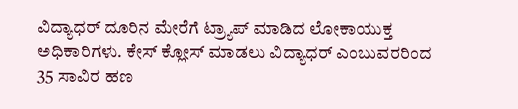ವಿದ್ಯಾಧರ್ ದೂರಿನ ಮೇರೆಗೆ ಟ್ರ್ಯಾಪ್ ಮಾಡಿದ ಲೋಕಾಯುಕ್ತ ಅಧಿಕಾರಿಗಳು. ಕೇಸ್ ಕ್ಲೋಸ್ ಮಾಡಲು ವಿದ್ಯಾಧರ್ ಎಂಬುವರರಿಂದ 35 ಸಾವಿರ ಹಣ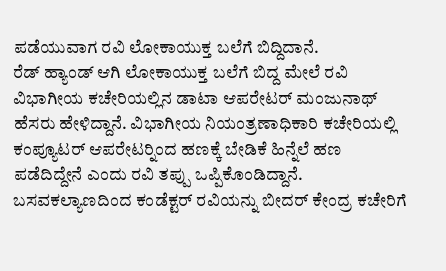ಪಡೆಯುವಾಗ ರವಿ ಲೋಕಾಯುಕ್ತ ಬಲೆಗೆ ಬಿದ್ದಿದಾನೆ.
ರೆಡ್ ಹ್ಯಾಂಡ್ ಆಗಿ ಲೋಕಾಯುಕ್ತ ಬಲೆಗೆ ಬಿದ್ದ ಮೇಲೆ ರವಿ ವಿಭಾಗೀಯ ಕಚೇರಿಯಲ್ಲಿನ ಡಾಟಾ ಆಪರೇಟರ್ ಮಂಜುನಾಥ್ ಹೆಸರು ಹೇಳಿದ್ದಾನೆ. ವಿಭಾಗೀಯ ನಿಯಂತ್ರಣಾಧಿಕಾರಿ ಕಚೇರಿಯಲ್ಲಿ ಕಂಪ್ಯೂಟರ್ ಆಪರೇಟರ್‍ನಿಂದ ಹಣಕ್ಕೆ ಬೇಡಿಕೆ ಹಿನ್ನೆಲೆ ಹಣ ಪಡೆದಿದ್ದೇನೆ ಎಂದು ರವಿ ತಪ್ಪು ಒಪ್ಪಿಕೊಂಡಿದ್ದಾನೆ.
ಬಸವಕಲ್ಯಾಣದಿಂದ ಕಂಡೆಕ್ಟರ್ ರವಿಯನ್ನು ಬೀದರ್ ಕೇಂದ್ರ ಕಚೇರಿಗೆ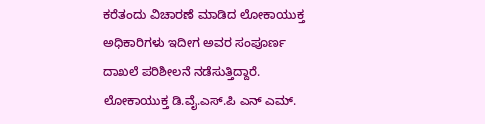ಕರೆತಂದು ವಿಚಾರಣೆ ಮಾಡಿದ ಲೋಕಾಯುಕ್ತ ಅಧಿಕಾರಿಗಳು ಇದೀಗ ಅವರ ಸಂಪೂರ್ಣ ದಾಖಲೆ ಪರಿಶೀಲನೆ ನಡೆಸುತ್ತಿದ್ದಾರೆ.
ಲೋಕಾಯುಕ್ತ ಡಿ.ವೈ.ಎಸ್.ಪಿ ಎನ್ ಎಮ್.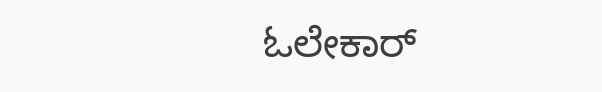ಓಲೇಕಾರ್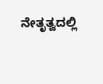ನೇತೃತ್ವದಲ್ಲಿ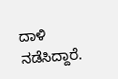ದಾಳಿ ನಡೆಸಿದ್ದಾರೆ.